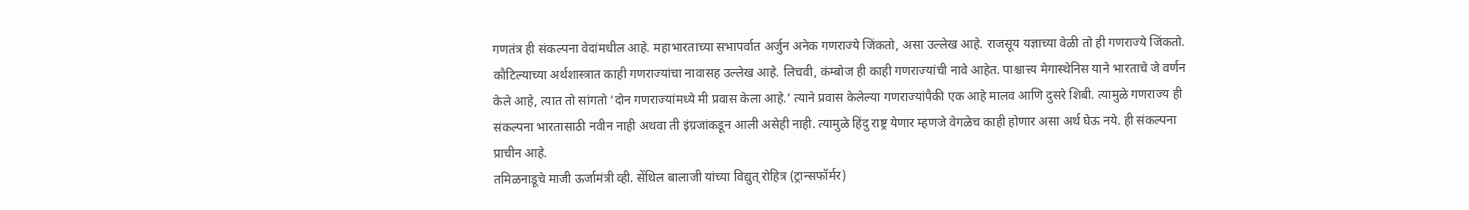गणतंत्र ही संकल्पना वेदांमधील आहे. महाभारताच्या सभापर्वात अर्जुन अनेक गणराज्ये जिंकतो, असा उल्लेख आहे. राजसूय यज्ञाच्या वेळी तो ही गणराज्ये जिंकतो. कौटिल्याच्या अर्थशास्त्रात काही गणराज्यांचा नावासह उल्लेख आहे. लिचवी, कंम्बोज ही काही गणराज्यांची नावे आहेत. पाश्चात्त्य मेगास्थेनिस याने भारताचे जे वर्णन केले आहे, त्यात तो सांगतो ‘दोन गणराज्यांमध्ये मी प्रवास केला आहे.’ त्याने प्रवास केलेल्या गणराज्यांपैकी एक आहे मालव आणि दुसरे शिबी. त्यामुळे गणराज्य ही संकल्पना भारतासाठी नवीन नाही अथवा ती इंग्रजांकडून आली असेही नाही. त्यामुळे हिंदु राष्ट्र येणार म्हणजे वेगळेच काही होणार असा अर्थ घेऊ नये. ही संकल्पना प्राचीन आहे.
तमिळनाडूचे माजी ऊर्जामंत्री व्ही. सेंथिल बालाजी यांच्या विद्युत् रोहित्र (ट्रान्सफॉर्मर)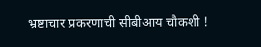भ्रष्टाचार प्रकरणाची सीबीआय चौकशी !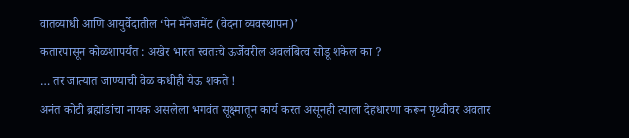वातव्याधी आणि आयुर्वेदातील ‘पेन मॅनेजमेंट (वेदना व्यवस्थापन)’
कतारपासून कोळशापर्यंत : अखेर भारत स्वतःचे ऊर्जेवरील अवलंबित्व सोडू शकेल का ?
… तर जात्यात जाण्याची वेळ कधीही येऊ शकते !
अनंत कोटी ब्रह्मांडांचा नायक असलेला भगवंत सूक्ष्मातून कार्य करत असूनही त्याला देहधारणा करून पृथ्वीवर अवतार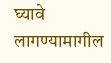घ्यावे लागण्यामागील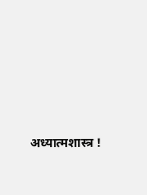अध्यात्मशास्त्र !